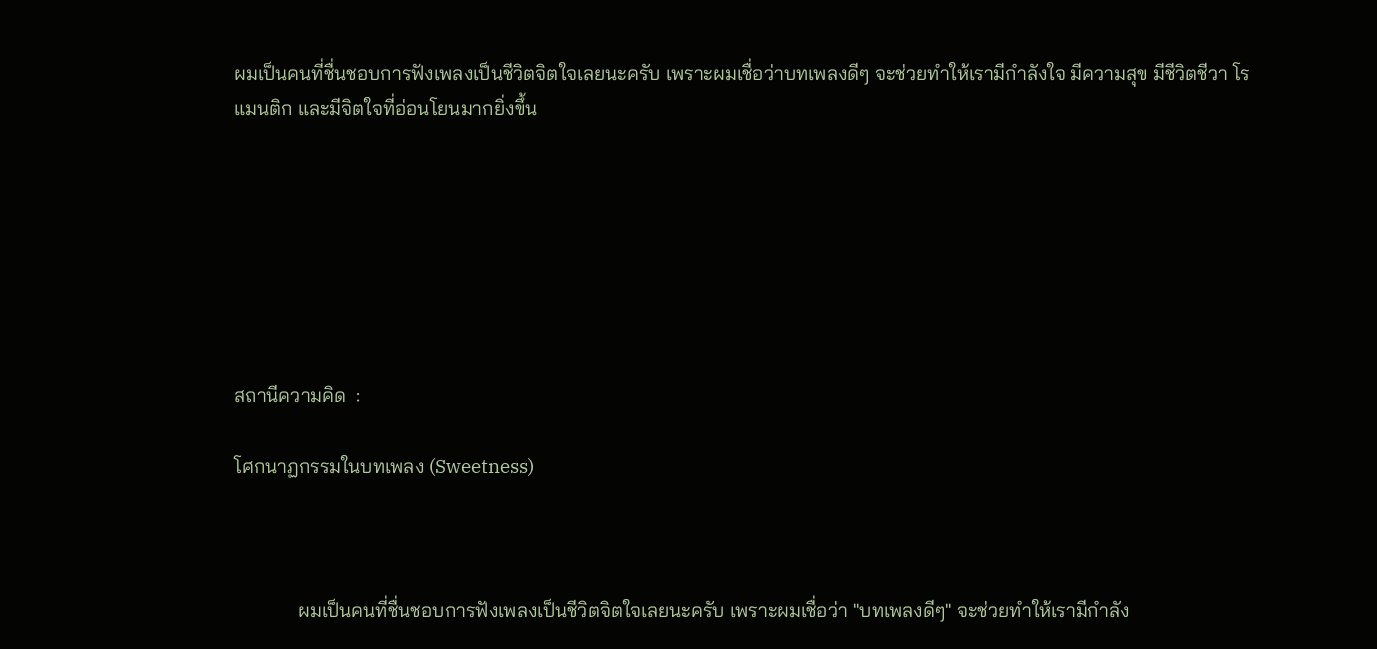ผมเป็นคนที่ชื่นชอบการฟังเพลงเป็นชีวิตจิตใจเลยนะครับ เพราะผมเชื่อว่าบทเพลงดีๆ จะช่วยทำให้เรามีกำลังใจ มีความสุข มีชีวิตชีวา โรแมนติก และมีจิตใจที่อ่อนโยนมากยิ่งขึ้น







สถานีความคิด  :

โศกนาฏกรรมในบทเพลง (Sweetness)



             ผมเป็นคนที่ชื่นชอบการฟังเพลงเป็นชีวิตจิตใจเลยนะครับ เพราะผมเชื่อว่า "บทเพลงดีๆ" จะช่วยทำให้เรามีกำลัง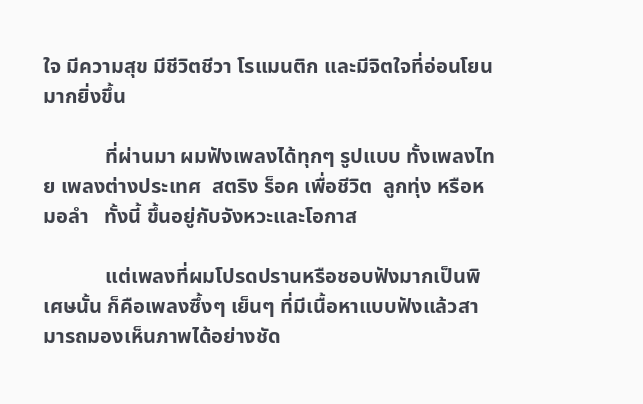ใจ มีความสุข มีชีวิตชีวา โรแมนติก และมีจิตใจที่อ่อนโยนมากยิ่งขึ้น

            ที่ผ่านมา ผมฟังเพลงได้ทุกๆ รูปแบบ ทั้งเพลงไทย เพลงต่างประเทศ  สตริง ร็อค เพื่อชีวิต  ลูกทุ่ง หรือหมอลำ   ทั้งนี้ ขึ้นอยู่กับจังหวะและโอกาส

            แต่เพลงที่ผมโปรดปรานหรือชอบฟังมากเป็นพิเศษนั้น ก็คือเพลงซึ้งๆ เย็นๆ ที่มีเนื้อหาแบบฟังแล้วสามารถมองเห็นภาพได้อย่างชัด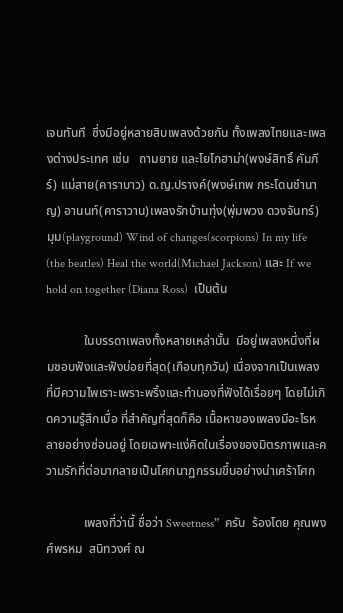เจนทันที  ซึ่งมีอยู่หลายสิบเพลงด้วยกัน ทั้งเพลงไทยและเพลงต่างประเทศ เช่น   ถามยาย และโยโกฮาม่า(พงษ์สิทธิ์ คัมภีร์) แม่สาย(คาราบาว) ด.ญ.ปรางค์(พงษ์เทพ กระโดนชำนาญ) อานนท์(คาราวาน)เพลงรักบ้านทุ่ง(พุ่มพวง ดวงจันทร์) มุม(playground) Wind of changes(scorpions) In my life (the beatles) Heal the world(Michael Jackson) และ If we hold on together (Diana Ross)  เป็นต้น

            ในบรรดาเพลงทั้งหลายเหล่านั้น  มีอยู่เพลงหนึ่งที่ผมชอบฟังและฟังบ่อยที่สุด(เกือบทุกวัน) เนื่องจากเป็นเพลงที่มีความไพเราะเพราะพริ้งและทำนองที่ฟังได้เรื่อยๆ โดยไม่เกิดความรู้สึกเบื่อ ที่สำคัญที่สุดก็คือ เนื้อหาของเพลงมีอะไรหลายอย่างซ่อนอยู่ โดยเฉพาะแง่คิดในเรื่องของมิตรภาพและความรักที่ต่อมากลายเป็นโศกนาฏกรรมขึ้นอย่างน่าเศร้าโศก

            เพลงที่ว่านี้ ชื่อว่า Sweetness”  ครับ  ร้องโดย คุณพงศ์พรหม  สนิทวงศ์ ณ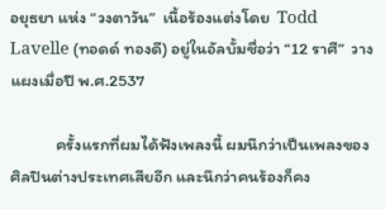อยุธยา แห่ง “วงตาวัน”  เนื้อร้องแต่งโดย  Todd Lavelle (ทอดด์ ทองดี) อยู่ในอัลบั้มชื่อว่า “12 ราศี”  วางแผงเมื่อปี พ.ศ.2537

            ครั้งแรกที่ผมได้ฟังเพลงนี้ ผมนึกว่าเป็นเพลงของศิลปินต่างประเทศเสียอีก และนึกว่าคนร้องก็คง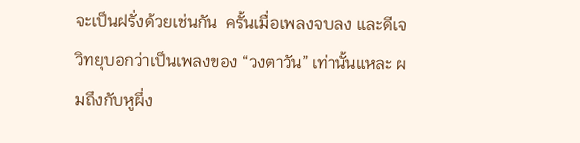จะเป็นฝรั่งด้วยเช่นกัน  ครั้นเมื่อเพลงจบลง และดีเจวิทยุบอกว่าเป็นเพลงของ “วงตาวัน” เท่านั้นแหละ ผมถึงกับหูผึ่ง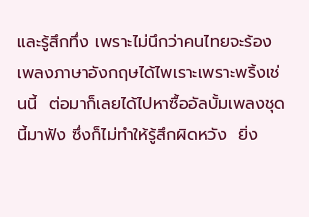และรู้สึกทึ่ง เพราะไม่นึกว่าคนไทยจะร้องเพลงภาษาอังกฤษได้ไพเราะเพราะพริ้งเช่นนี้  ต่อมาก็เลยได้ไปหาซื้ออัลบั้มเพลงชุดนี้มาฟัง ซึ่งก็ไม่ทำให้รู้สึกผิดหวัง  ยิ่ง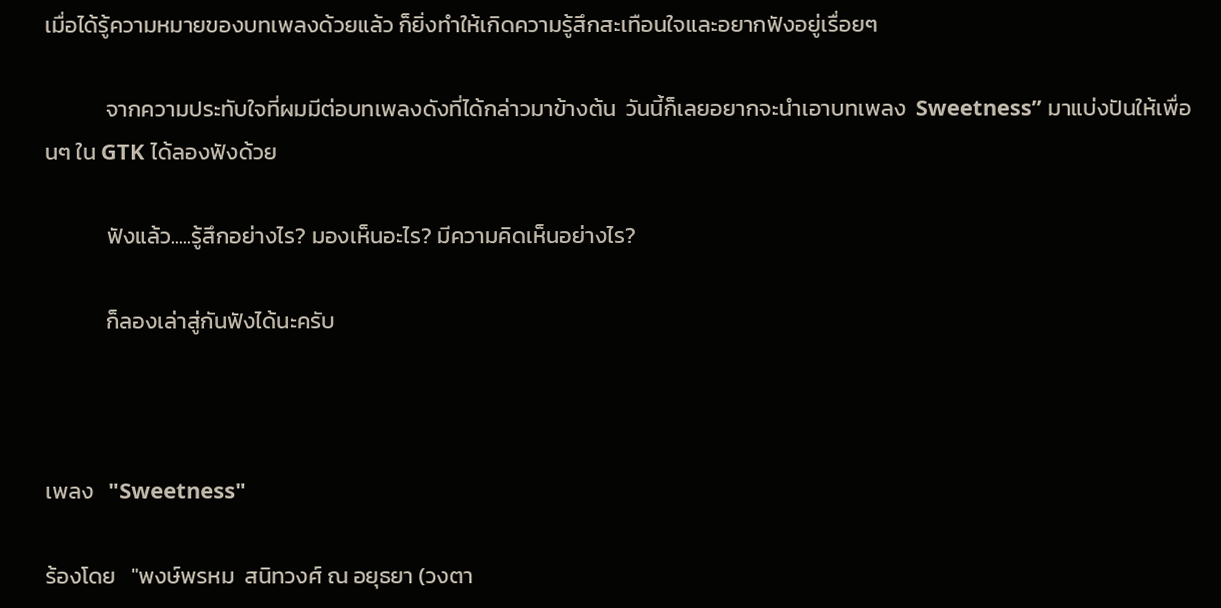เมื่อได้รู้ความหมายของบทเพลงด้วยแล้ว ก็ยิ่งทำให้เกิดความรู้สึกสะเทือนใจและอยากฟังอยู่เรื่อยๆ

            จากความประทับใจที่ผมมีต่อบทเพลงดังที่ได้กล่าวมาข้างต้น  วันนี้ก็เลยอยากจะนำเอาบทเพลง  Sweetness” มาแบ่งปันให้เพื่อนๆ ใน GTK ได้ลองฟังด้วย

            ฟังแล้ว.....รู้สึกอย่างไร? มองเห็นอะไร? มีความคิดเห็นอย่างไร?

            ก็ลองเล่าสู่กันฟังได้นะครับ



เพลง   "Sweetness"

ร้องโดย   "พงษ์พรหม  สนิทวงศ์ ณ อยุธยา (วงตา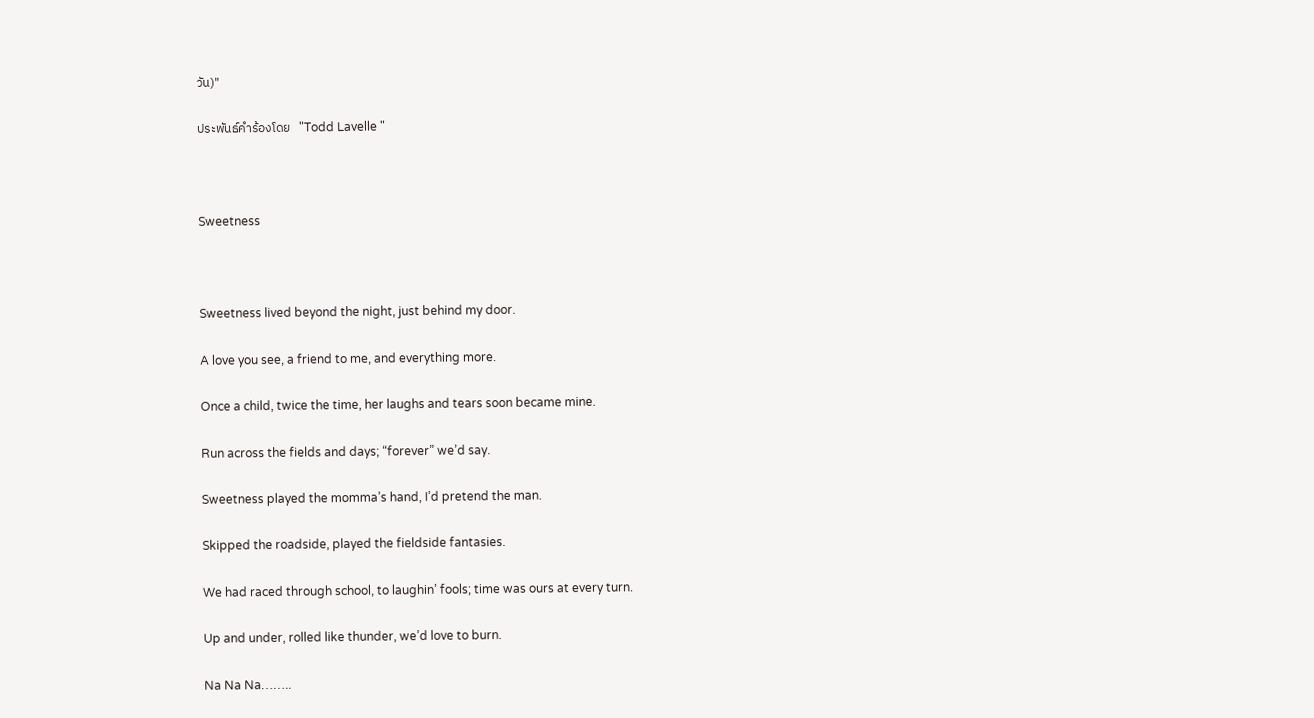วัน)"

ประพันธ์คำร้องโดย   "Todd Lavelle "



Sweetness



Sweetness lived beyond the night, just behind my door.

A love you see, a friend to me, and everything more.

Once a child, twice the time, her laughs and tears soon became mine.

Run across the fields and days; “forever” we’d say.

Sweetness played the momma’s hand, I’d pretend the man.

Skipped the roadside, played the fieldside fantasies.

We had raced through school, to laughin’ fools; time was ours at every turn.

Up and under, rolled like thunder, we’d love to burn.

Na Na Na……..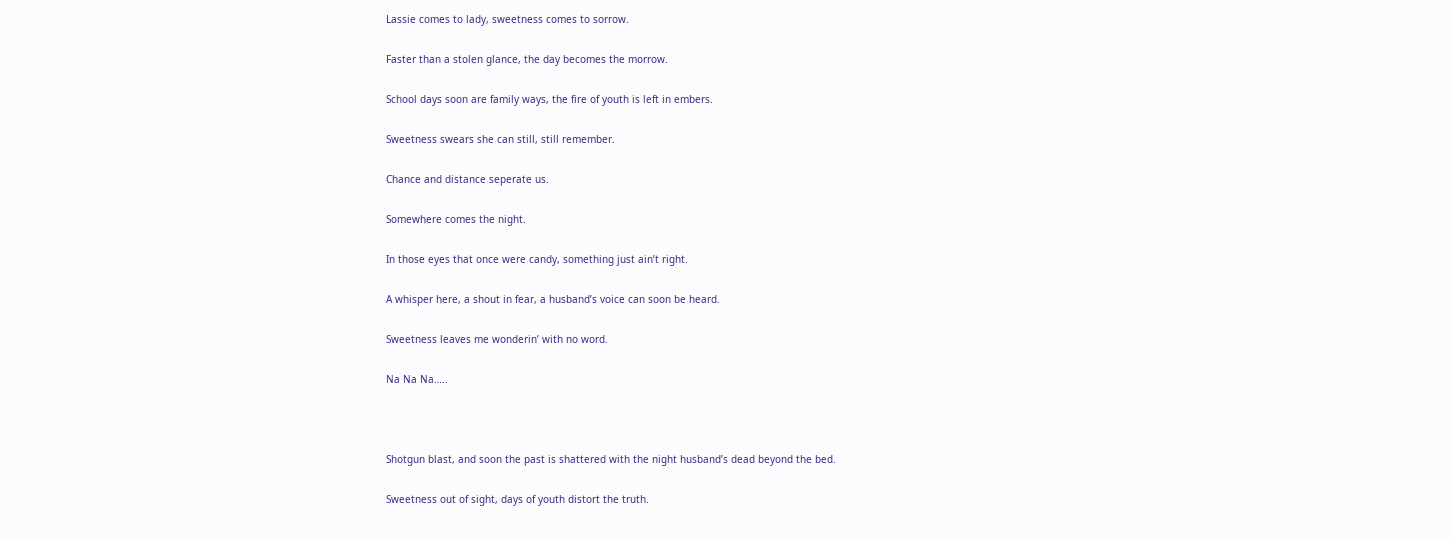Lassie comes to lady, sweetness comes to sorrow.

Faster than a stolen glance, the day becomes the morrow.

School days soon are family ways, the fire of youth is left in embers.

Sweetness swears she can still, still remember.

Chance and distance seperate us.

Somewhere comes the night.

In those eyes that once were candy, something just ain’t right.

A whisper here, a shout in fear, a husband’s voice can soon be heard.

Sweetness leaves me wonderin’ with no word.

Na Na Na…..



Shotgun blast, and soon the past is shattered with the night husband’s dead beyond the bed.

Sweetness out of sight, days of youth distort the truth.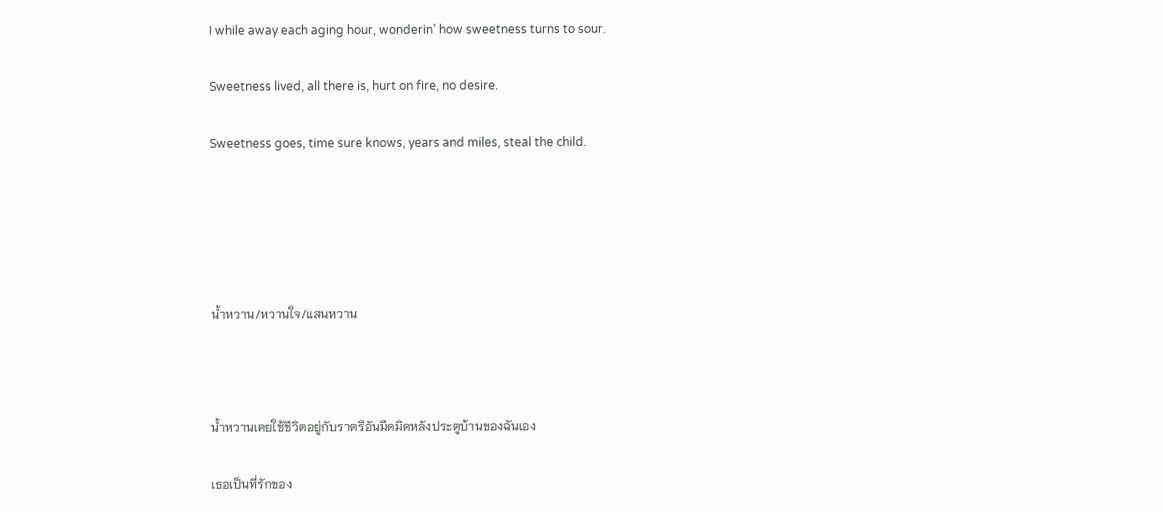I while away each aging hour, wonderin’ how sweetness turns to sour.

Sweetness lived, all there is, hurt on fire, no desire.

Sweetness goes, time sure knows, years and miles, steal the child.





น้ำหวาน/หวานใจ/แสนหวาน



น้ำหวานเคยใช้ชีวิตอยู่กับราตรีอันมืดมิดหลังประตูบ้านของฉันเอง

เธอเป็นที่รักของ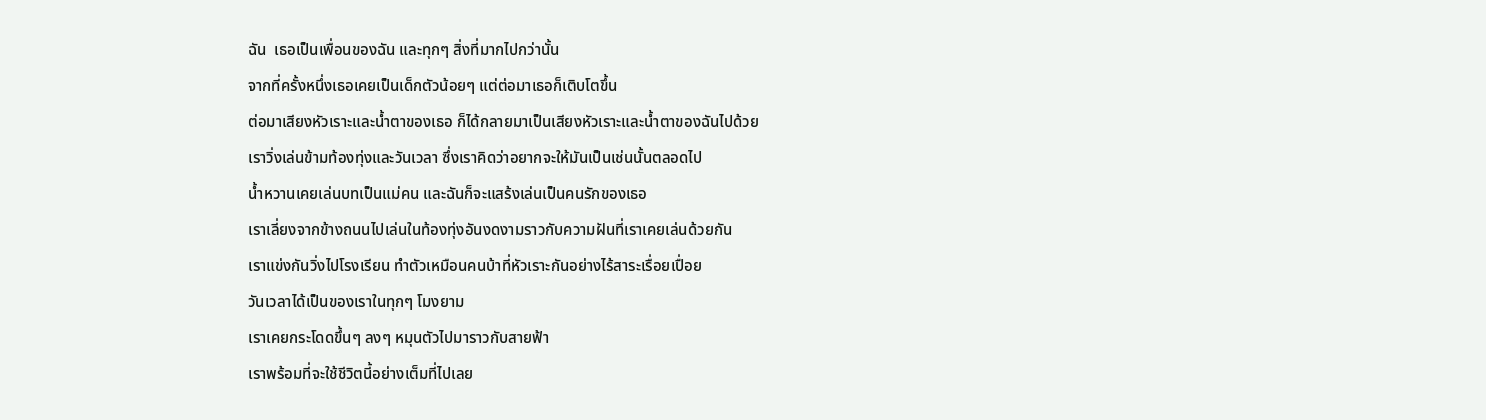ฉัน  เธอเป็นเพื่อนของฉัน และทุกๆ สิ่งที่มากไปกว่านั้น
จากที่ครั้งหนึ่งเธอเคยเป็นเด็กตัวน้อยๆ แต่ต่อมาเธอก็เติบโตขึ้น
ต่อมาเสียงหัวเราะและน้ำตาของเธอ ก็ได้กลายมาเป็นเสียงหัวเราะและน้ำตาของฉันไปด้วย
เราวิ่งเล่นข้ามท้องทุ่งและวันเวลา ซึ่งเราคิดว่าอยากจะให้มันเป็นเช่นนั้นตลอดไป
น้ำหวานเคยเล่นบทเป็นแม่คน และฉันก็จะแสร้งเล่นเป็นคนรักของเธอ
เราเลี่ยงจากข้างถนนไปเล่นในท้องทุ่งอันงดงามราวกับความฝันที่เราเคยเล่นด้วยกัน
เราแข่งกันวิ่งไปโรงเรียน ทำตัวเหมือนคนบ้าที่หัวเราะกันอย่างไร้สาระเรื่อยเปื่อย
วันเวลาได้เป็นของเราในทุกๆ โมงยาม
เราเคยกระโดดขึ้นๆ ลงๆ หมุนตัวไปมาราวกับสายฟ้า
เราพร้อมที่จะใช้ชีวิตนี้อย่างเต็มที่ไปเลย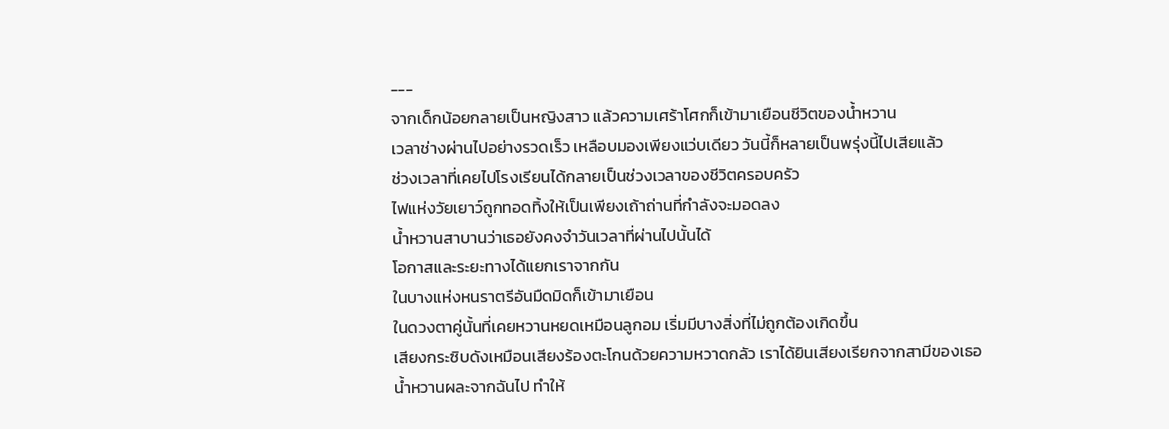---
จากเด็กน้อยกลายเป็นหญิงสาว แล้วความเศร้าโศกก็เข้ามาเยือนชีวิตของน้ำหวาน
เวลาช่างผ่านไปอย่างรวดเร็ว เหลือบมองเพียงแว่บเดียว วันนี้ก็หลายเป็นพรุ่งนี้ไปเสียแล้ว
ช่วงเวลาที่เคยไปโรงเรียนได้กลายเป็นช่วงเวลาของชีวิตครอบครัว
ไฟแห่งวัยเยาว์ถูกทอดทิ้งให้เป็นเพียงเถ้าถ่านที่กำลังจะมอดลง
น้ำหวานสาบานว่าเธอยังคงจำวันเวลาที่ผ่านไปนั้นได้
โอกาสและระยะทางได้แยกเราจากกัน
ในบางแห่งหนราตรีอันมืดมิดก็เข้ามาเยือน
ในดวงตาคู่นั้นที่เคยหวานหยดเหมือนลูกอม เริ่มมีบางสิ่งที่ไม่ถูกต้องเกิดขึ้น
เสียงกระซิบดังเหมือนเสียงร้องตะโกนด้วยความหวาดกลัว เราได้ยินเสียงเรียกจากสามีของเธอ
น้ำหวานผละจากฉันไป ทำให้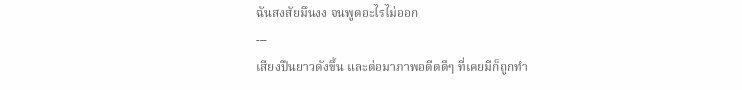ฉันสงสัยมึนงง จนพูดอะไรไม่ออก
---
เสียงปืนยาวดังขึ้น และต่อมาภาพอดีตดีๆ ที่เคยมีก็ถูกทำ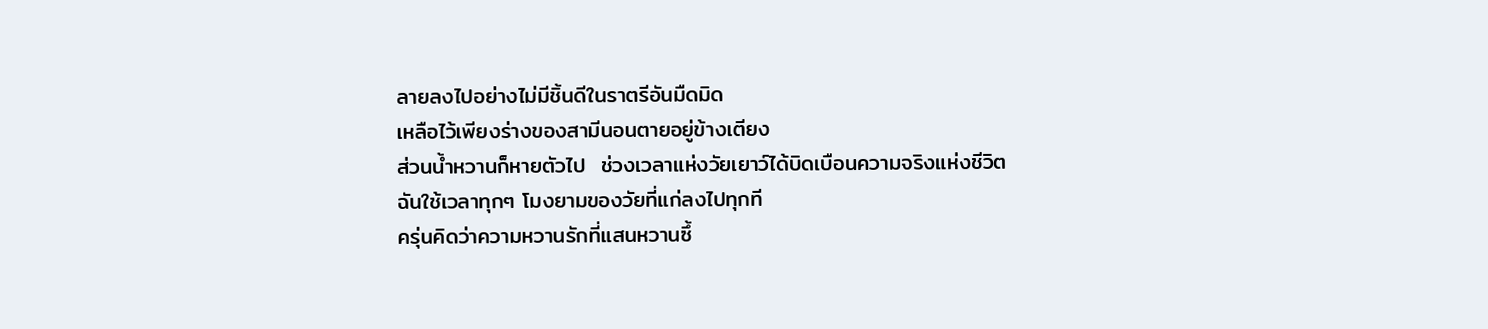ลายลงไปอย่างไม่มีชิ้นดีในราตรีอันมืดมิด
เหลือไว้เพียงร่างของสามีนอนตายอยู่ข้างเตียง
ส่วนน้ำหวานก็หายตัวไป  ช่วงเวลาแห่งวัยเยาว์ได้บิดเบือนความจริงแห่งชีวิต
ฉันใช้เวลาทุกๆ โมงยามของวัยที่แก่ลงไปทุกที
ครุ่นคิดว่าความหวานรักที่แสนหวานซึ้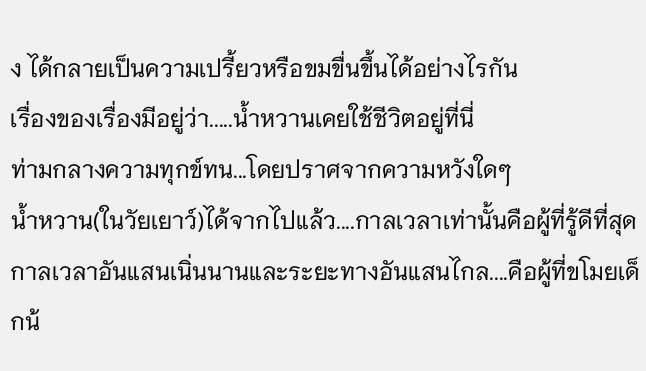ง ได้กลายเป็นความเปรี้ยวหรือขมขื่นขึ้นได้อย่างไรกัน
เรื่องของเรื่องมีอยู่ว่า.....น้ำหวานเคยใช้ชีวิตอยู่ที่นี่
ท่ามกลางความทุกข์ทน...โดยปราศจากความหวังใดๆ
น้ำหวาน(ในวัยเยาว์)ได้จากไปแล้ว....กาลเวลาเท่านั้นคือผู้ที่รู้ดีที่สุด
กาลเวลาอันแสนเนิ่นนานและระยะทางอันแสนไกล....คือผู้ที่ขโมยเด็กน้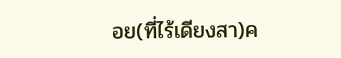อย(ที่ไร้เดียงสา)ค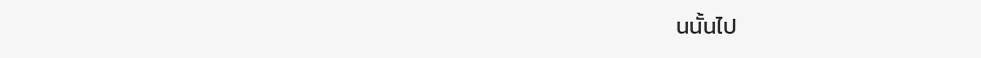นนั้นไป